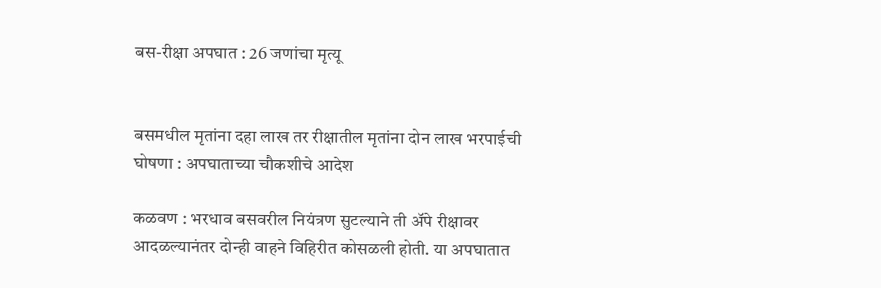बस-रीक्षा अपघात : 26 जणांचा मृत्यू


बसमधील मृतांना दहा लाख तर रीक्षातील मृतांना दोन लाख भरपाईची घोषणा : अपघाताच्या चौकशीचे आदेश

कळवण : भरधाव बसवरील नियंत्रण सुटल्याने ती अ‍ॅपे रीक्षावर आदळल्यानंतर दोन्ही वाहने विहिरीत कोसळली होती. या अपघातात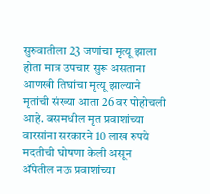सुरुवातीला 23 जणांचा मृत्यू झाला होता मात्र उपचार सुरू असताना आणखी तिघांचा मृत्यू झाल्याने मृतांची संख्या आता 26 वर पोहोचली आहे. बसमधील मृत प्रवाशांच्या वारसांना सरकारने 10 लाख रुपये मदतीची घोषणा केली असून अ‍ॅपेतील नऊ प्रवाशांच्या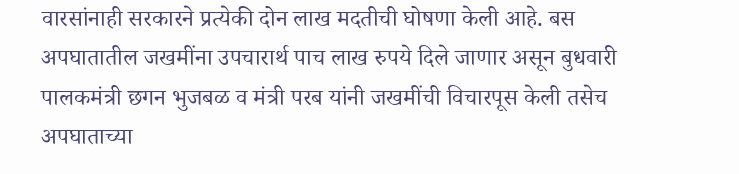वारसांनाही सरकारने प्रत्येकी दोन लाख मदतीची घोषणा केली आहे. बस अपघातातील जखमींना उपचारार्थ पाच लाख रुपये दिले जाणार असून बुधवारी पालकमंत्री छगन भुजबळ व मंत्री परब यांनी जखमींची विचारपूस केली तसेच अपघाताच्या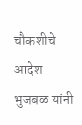चौकशीचे आदेश भुजबळ यांनी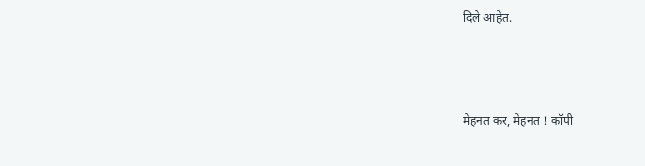दिले आहेत.




मेहनत कर, मेहनत ! कॉपी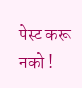पेस्ट करू नको !